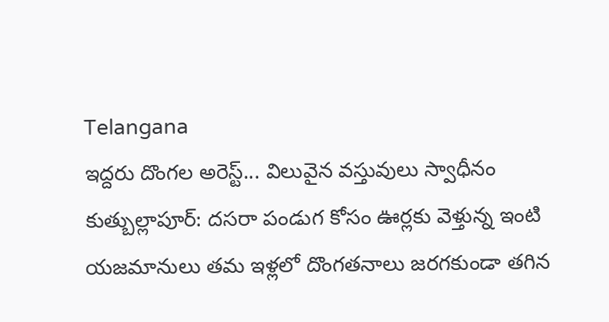Telangana
ఇద్దరు దొంగల అరెస్ట్... విలువైన వస్తువులు స్వాధీనం
కుత్బుల్లాపూర్: దసరా పండుగ కోసం ఊర్లకు వెళ్తున్న ఇంటి యజమానులు తమ ఇళ్లలో దొంగతనాలు జరగకుండా తగిన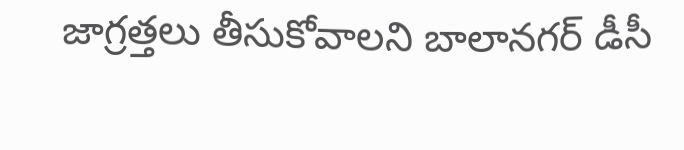జాగ్రత్తలు తీసుకోవాలని బాలానగర్ డీసీ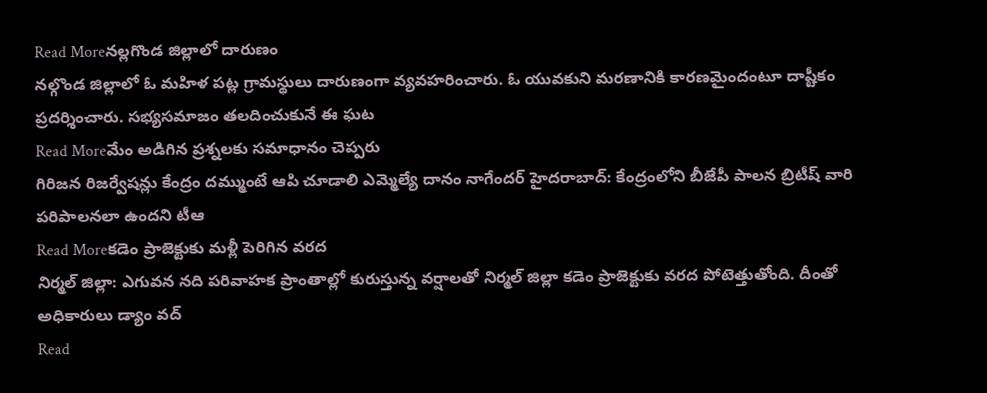Read Moreనల్లగొండ జిల్లాలో దారుణం
నల్గొండ జిల్లాలో ఓ మహిళ పట్ల గ్రామస్థులు దారుణంగా వ్యవహరించారు. ఓ యువకుని మరణానికి కారణమైందంటూ దాష్టీకం ప్రదర్శించారు. సభ్యసమాజం తలదించుకునే ఈ ఘట
Read Moreమేం అడిగిన ప్రశ్నలకు సమాధానం చెప్పరు
గిరిజన రిజర్వేషన్లు కేంద్రం దమ్ముంటే ఆపి చూడాలి ఎమ్మెల్యే దానం నాగేందర్ హైదరాబాద్: కేంద్రంలోని బీజేపీ పాలన బ్రిటీష్ వారి పరిపాలనలా ఉందని టీఆ
Read Moreకడెం ప్రాజెక్టుకు మళ్లీ పెరిగిన వరద
నిర్మల్ జిల్లా: ఎగువన నది పరివాహక ప్రాంతాల్లో కురుస్తున్న వర్షాలతో నిర్మల్ జిల్లా కడెం ప్రాజెక్టుకు వరద పోటెత్తుతోంది. దీంతో అధికారులు డ్యాం వద్
Read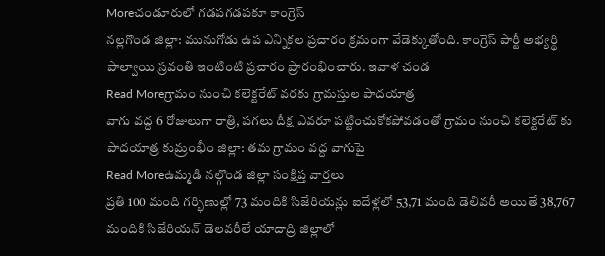Moreచండూరులో గడపగడపకూ కాంగ్రెస్
నల్లగొండ జిల్లా: మునుగోడు ఉప ఎన్నికల ప్రచారం క్రమంగా వేడెక్కుతోంది. కాంగ్రెస్ పార్టీ అభ్యర్థి పాల్వాయి స్రవంతి ఇంటింటి ప్రచారం ప్రారంభించారు. ఇవాళ చండ
Read Moreగ్రామం నుంచి కలెక్టరేట్ వరకు గ్రామస్తుల పాదయాత్ర
వాగు వద్ద 6 రోజులుగా రాత్రి, పగలు దీక్ష ఎవరూ పట్టించుకోకపోవడంతో గ్రామం నుంచి కలెక్టరేట్ కు పాదయాత్ర కుమ్రంభీం జిల్లా: తమ గ్రామం వద్ద వాగుపై
Read Moreఉమ్మడి నల్గొండ జిల్లా సంక్షిప్త వార్తలు
ప్రతి 100 మంది గర్భిణుల్లో 73 మందికి సిజేరియన్లు ఐదేళ్లలో 53,71 మంది డెలివరీ అయితే 38,767 మందికి సిజేరియన్ డెలవరీలే యాదాద్రి జిల్లాలో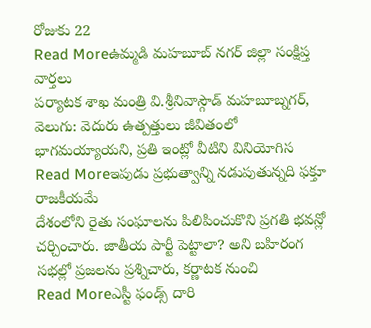రోజుకు 22
Read Moreఉమ్మడి మహబూబ్ నగర్ జిల్లా సంక్షిప్త వార్తలు
పర్యాటక శాఖ మంత్రి వి.శ్రీనివాస్గౌడ్ మహబూబ్నగర్, వెలుగు: వెదురు ఉత్పత్తులు జీవితంలో భాగమయ్యాయని, ప్రతి ఇంట్లో వీటిని వినియోగిస
Read Moreఇపుడు ప్రభుత్వాన్ని నడుపుతున్నది ఫక్తూ రాజకీయమే
దేశంలోని రైతు సంఘాలను పిలిపించుకొని ప్రగతి భవన్లో చర్చించారు. జాతీయ పార్టీ పెట్టాలా? అని బహిరంగ సభల్లో ప్రజలను ప్రశ్నిచారు, కర్ణాటక నుంచి
Read Moreఎస్టీ ఫండ్స్ దారి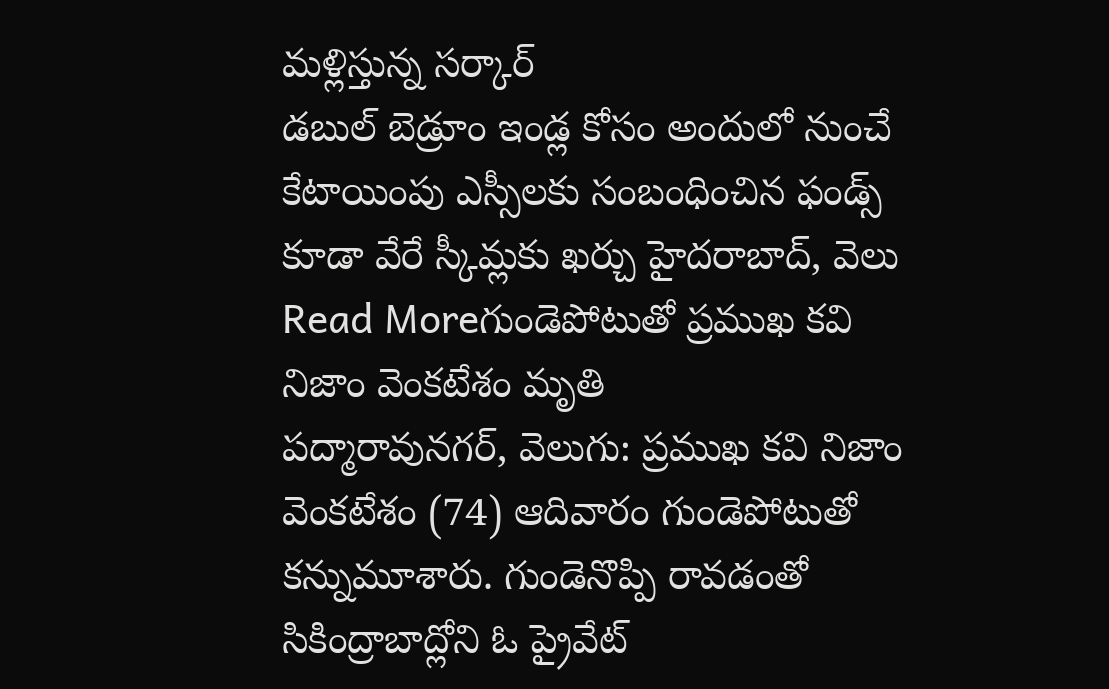మళ్లిస్తున్న సర్కార్
డబుల్ బెడ్రూం ఇండ్ల కోసం అందులో నుంచే కేటాయింపు ఎస్సీలకు సంబంధించిన ఫండ్స్ కూడా వేరే స్కీమ్లకు ఖర్చు హైదరాబాద్, వెలు
Read Moreగుండెపోటుతో ప్రముఖ కవి నిజాం వెంకటేశం మృతి
పద్మారావునగర్, వెలుగు: ప్రముఖ కవి నిజాం వెంకటేశం (74) ఆదివారం గుండెపోటుతో కన్నుమూశారు. గుండెనొప్పి రావడంతో సికింద్రాబాద్లోని ఓ ప్రైవేట్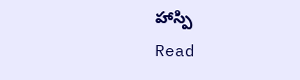హాస్పి
Read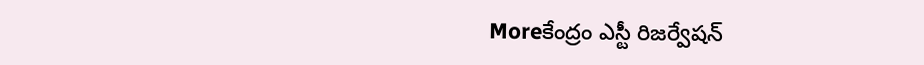Moreకేంద్రం ఎస్టీ రిజర్వేషన్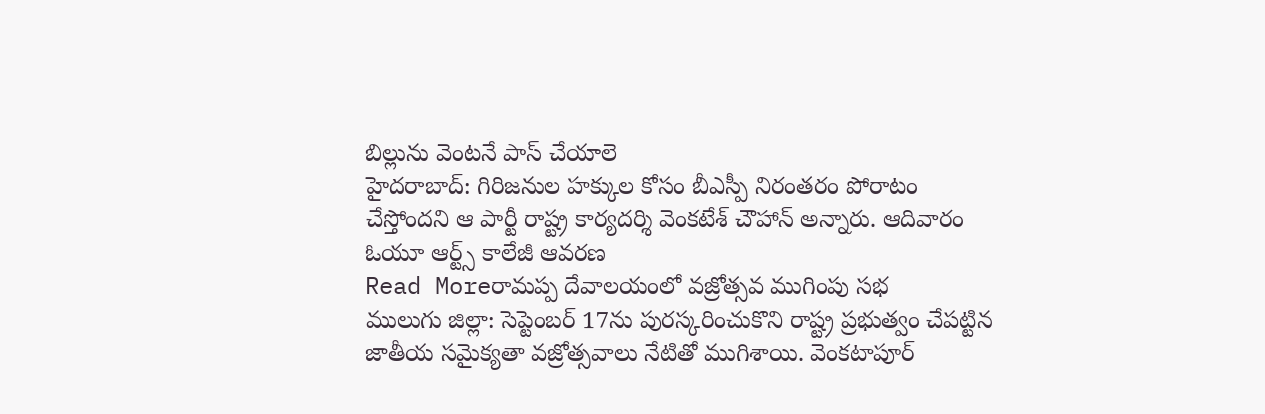బిల్లును వెంటనే పాస్ చేయాలె
హైదరాబాద్: గిరిజనుల హక్కుల కోసం బీఎస్పీ నిరంతరం పోరాటం చేస్తోందని ఆ పార్టీ రాష్ట్ర కార్యదర్శి వెంకటేశ్ చౌహాన్ అన్నారు. ఆదివారం ఓయూ ఆర్ట్స్ కాలేజీ ఆవరణ
Read Moreరామప్ప దేవాలయంలో వజ్రోత్సవ ముగింపు సభ
ములుగు జిల్లా: సెప్టెంబర్ 17ను పురస్కరించుకొని రాష్ట్ర ప్రభుత్వం చేపట్టిన జాతీయ సమైక్యతా వజ్రోత్సవాలు నేటితో ముగిశాయి. వెంకటాపూర్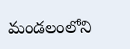మండలంలోని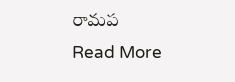రామప
Read More